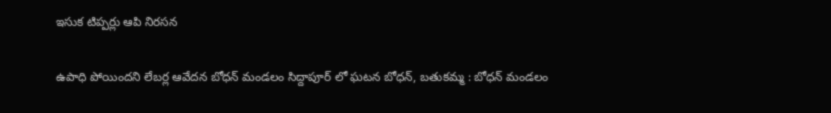ఇసుక టిప్పర్లు ఆపి నిరసన

ఉపాధి పోయిందని లేబర్ల ఆవేదన బోధన్ మండలం సిద్దాపూర్ లో ఘటన బోధన్, బతుకమ్మ : బోధన్ మండలం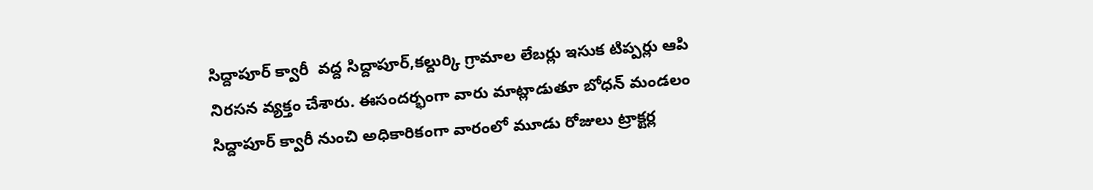సిద్దాపూర్ క్వారీ  వద్ద సిద్దాపూర్,కల్దుర్కి గ్రామాల లేబర్లు ఇసుక టిప్పర్లు ఆపి నిరసన వ్యక్తం చేశారు. ఈసందర్భంగా వారు మాట్లాడుతూ బోధన్ మండలం సిద్దాపూర్ క్వారీ నుంచి అధికారికంగా వారంలో మూడు రోజులు ట్రాక్టర్ల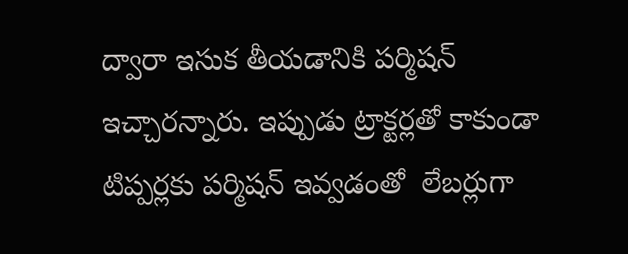ద్వారా ఇసుక తీయడానికి పర్మిషన్  ఇచ్చారన్నారు. ఇప్పుడు ట్రాక్టర్లతో కాకుండా టిప్పర్లకు పర్మిషన్ ఇవ్వడంతో  లేబర్లుగా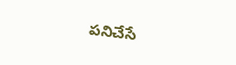పనిచేసే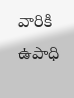వారికి ఉపాధి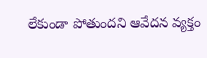లేకుండా పోతుందని ఆవేదన వ్యక్తం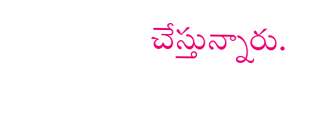చేస్తున్నారు.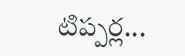టిప్పర్ల...